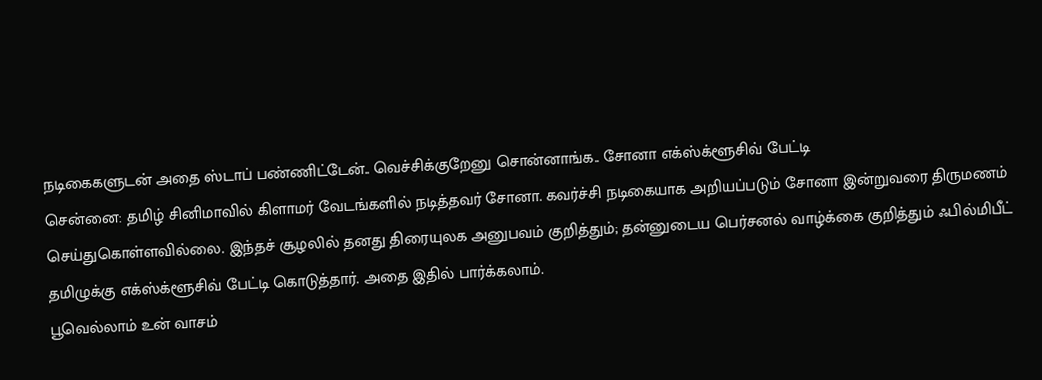நடிகைகளுடன் அதை ஸ்டாப் பண்ணிட்டேன்.. வெச்சிக்குறேனு சொன்னாங்க.. சோனா எக்ஸ்க்ளூசிவ் பேட்டி
சென்னை: தமிழ் சினிமாவில் கிளாமர் வேடங்களில் நடித்தவர் சோனா. கவர்ச்சி நடிகையாக அறியப்படும் சோனா இன்றுவரை திருமணம் செய்துகொள்ளவில்லை. இந்தச் சூழலில் தனது திரையுலக அனுபவம் குறித்தும்; தன்னுடைய பெர்சனல் வாழ்க்கை குறித்தும் ஃபில்மிபீட் தமிழுக்கு எக்ஸ்க்ளூசிவ் பேட்டி கொடுத்தார். அதை இதில் பார்க்கலாம்.
பூவெல்லாம் உன் வாசம்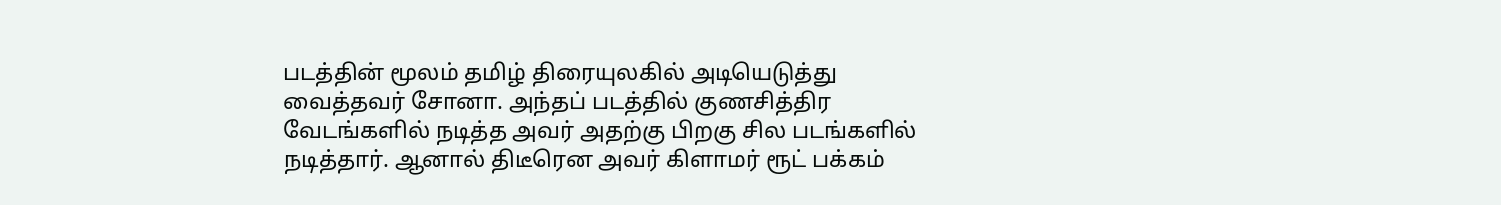படத்தின் மூலம் தமிழ் திரையுலகில் அடியெடுத்து வைத்தவர் சோனா. அந்தப் படத்தில் குணசித்திர வேடங்களில் நடித்த அவர் அதற்கு பிறகு சில படங்களில் நடித்தார். ஆனால் திடீரென அவர் கிளாமர் ரூட் பக்கம்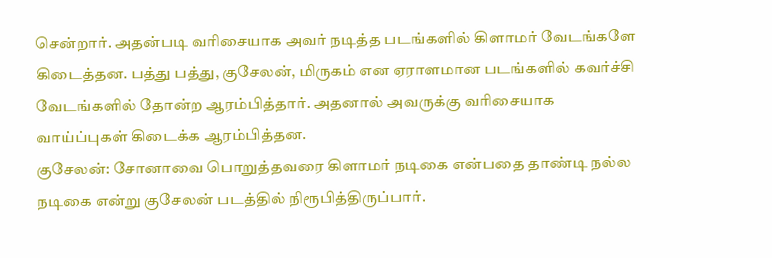சென்றார். அதன்படி வரிசையாக அவர் நடித்த படங்களில் கிளாமர் வேடங்களே கிடைத்தன. பத்து பத்து, குசேலன், மிருகம் என ஏராளமான படங்களில் கவர்ச்சி வேடங்களில் தோன்ற ஆரம்பித்தார். அதனால் அவருக்கு வரிசையாக வாய்ப்புகள் கிடைக்க ஆரம்பித்தன.
குசேலன்: சோனாவை பொறுத்தவரை கிளாமர் நடிகை என்பதை தாண்டி நல்ல நடிகை என்று குசேலன் படத்தில் நிரூபித்திருப்பார்.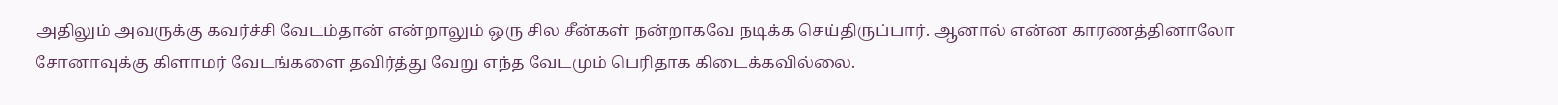அதிலும் அவருக்கு கவர்ச்சி வேடம்தான் என்றாலும் ஒரு சில சீன்கள் நன்றாகவே நடிக்க செய்திருப்பார். ஆனால் என்ன காரணத்தினாலோ சோனாவுக்கு கிளாமர் வேடங்களை தவிர்த்து வேறு எந்த வேடமும் பெரிதாக கிடைக்கவில்லை.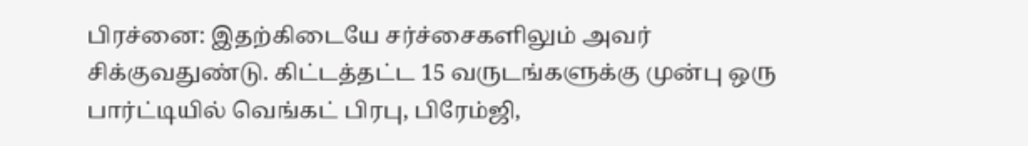பிரச்னை: இதற்கிடையே சர்ச்சைகளிலும் அவர் சிக்குவதுண்டு. கிட்டத்தட்ட 15 வருடங்களுக்கு முன்பு ஒரு பார்ட்டியில் வெங்கட் பிரபு, பிரேம்ஜி,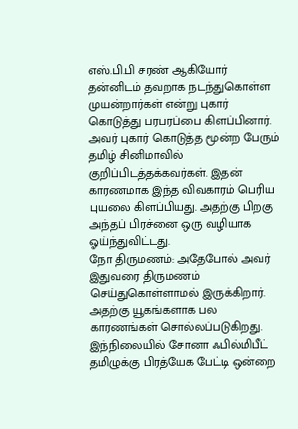எஸ்.பி.பி சரண் ஆகியோர் தன்னிடம் தவறாக நடந்துகொள்ள முயன்றார்கள் என்று புகார் கொடுத்து பரபரப்பை கிளப்பினார். அவர் புகார் கொடுத்த மூன்ற பேரும் தமிழ் சினிமாவில் குறிப்பிடத்தக்கவர்கள். இதன் காரணமாக இந்த விவகாரம் பெரிய புயலை கிளப்பியது. அதற்கு பிறகு அந்தப் பிரச்னை ஒரு வழியாக ஓய்ந்துவிட்டது.
நோ திருமணம்: அதேபோல் அவர் இதுவரை திருமணம் செய்துகொள்ளாமல் இருக்கிறார். அதற்கு யூகங்களாக பல காரணங்கள் சொல்லப்படுகிறது. இந்நிலையில் சோனா ஃபில்மிபீட் தமிழுக்கு பிரத்யேக பேட்டி ஒன்றை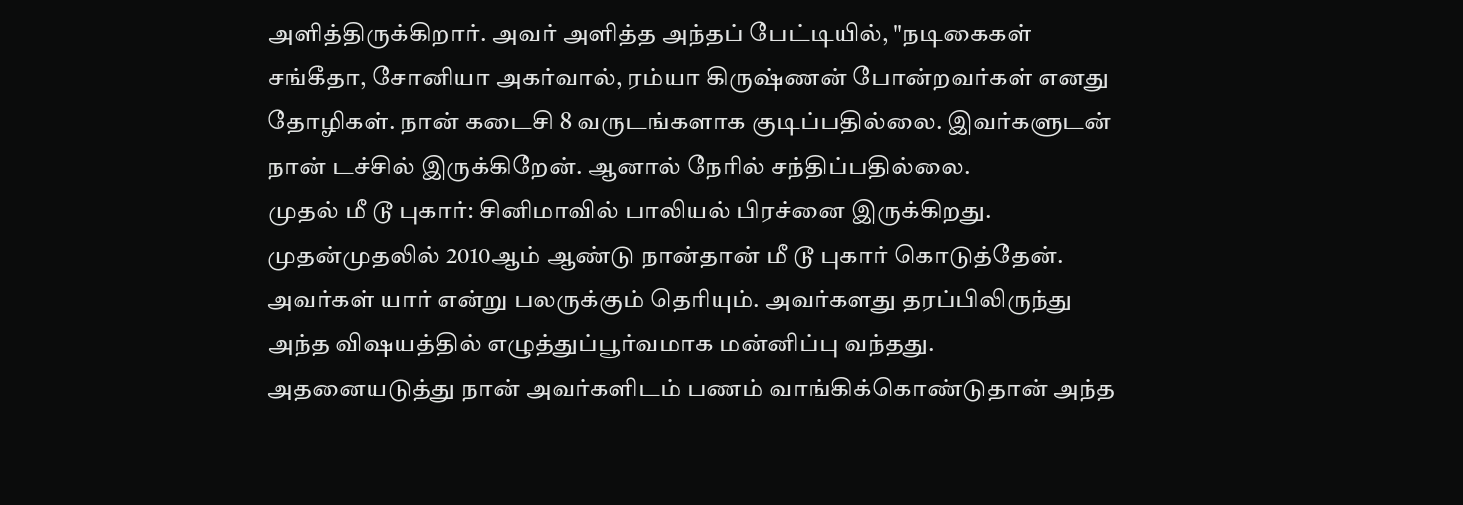அளித்திருக்கிறார். அவர் அளித்த அந்தப் பேட்டியில், "நடிகைகள் சங்கீதா, சோனியா அகர்வால், ரம்யா கிருஷ்ணன் போன்றவர்கள் எனது தோழிகள். நான் கடைசி 8 வருடங்களாக குடிப்பதில்லை. இவர்களுடன் நான் டச்சில் இருக்கிறேன். ஆனால் நேரில் சந்திப்பதில்லை.
முதல் மீ டூ புகார்: சினிமாவில் பாலியல் பிரச்னை இருக்கிறது. முதன்முதலில் 2010ஆம் ஆண்டு நான்தான் மீ டூ புகார் கொடுத்தேன். அவர்கள் யார் என்று பலருக்கும் தெரியும். அவர்களது தரப்பிலிருந்து அந்த விஷயத்தில் எழுத்துப்பூர்வமாக மன்னிப்பு வந்தது. அதனையடுத்து நான் அவர்களிடம் பணம் வாங்கிக்கொண்டுதான் அந்த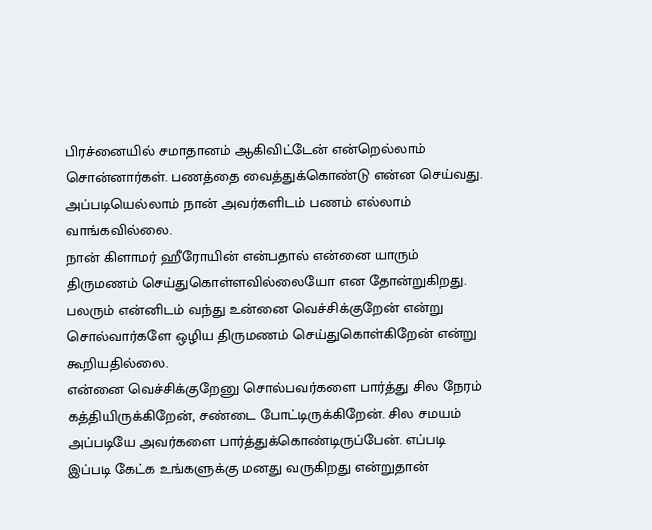பிரச்னையில் சமாதானம் ஆகிவிட்டேன் என்றெல்லாம் சொன்னார்கள். பணத்தை வைத்துக்கொண்டு என்ன செய்வது. அப்படியெல்லாம் நான் அவர்களிடம் பணம் எல்லாம் வாங்கவில்லை.
நான் கிளாமர் ஹீரோயின் என்பதால் என்னை யாரும் திருமணம் செய்துகொள்ளவில்லையோ என தோன்றுகிறது. பலரும் என்னிடம் வந்து உன்னை வெச்சிக்குறேன் என்று சொல்வார்களே ஒழிய திருமணம் செய்துகொள்கிறேன் என்று கூறியதில்லை.
என்னை வெச்சிக்குறேனு சொல்பவர்களை பார்த்து சில நேரம் கத்தியிருக்கிறேன், சண்டை போட்டிருக்கிறேன். சில சமயம் அப்படியே அவர்களை பார்த்துக்கொண்டிருப்பேன். எப்படி இப்படி கேட்க உங்களுக்கு மனது வருகிறது என்றுதான்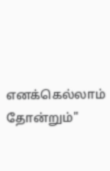எனக்கெல்லாம் தோன்றும்"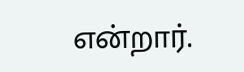என்றார்.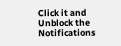Click it and Unblock the Notifications